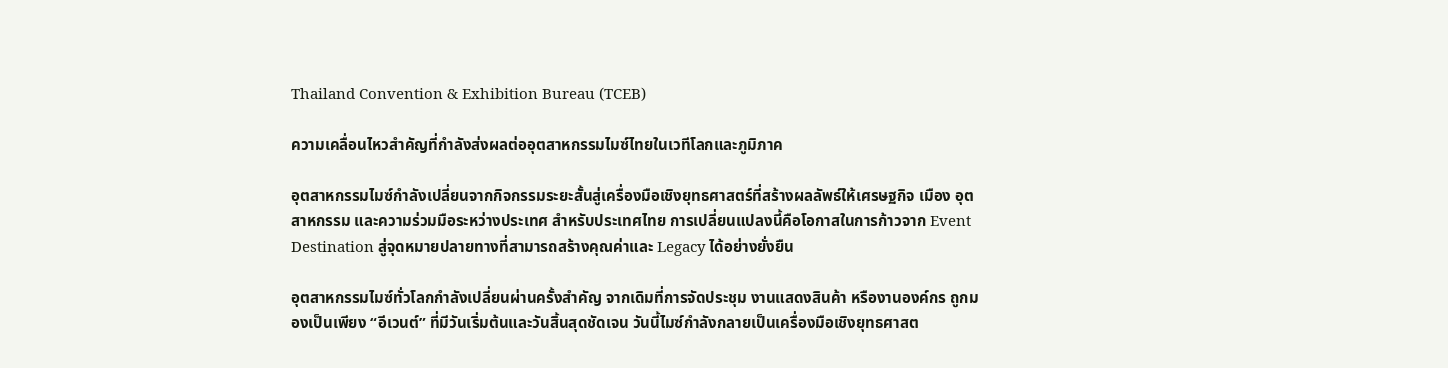Thailand Convention & Exhibition Bureau (TCEB)

ความเคลื่อนไหวสำคัญที่กำลังส่งผลต่ออุตสาหกรรมไมซ์ไทยในเวทีโลกและภูมิภาค

อุตสาหกรรมไมซ์กำลังเปลี่ยนจากกิจกรรมระยะสั้นสู่เครื่องมือเชิงยุทธศาสตร์ที่สร้างผลลัพธ์ให้เศรษฐกิจ เมือง อุตสาหกรรม และความร่วมมือระหว่างประเทศ สำหรับประเทศไทย การเปลี่ยนแปลงนี้คือโอกาสในการก้าวจาก Event Destination สู่จุดหมายปลายทางที่สามารถสร้างคุณค่าและ Legacy ได้อย่างยั่งยืน

อุตสาหกรรมไมซ์ทั่วโลกกำลังเปลี่ยนผ่านครั้งสำคัญ จากเดิมที่การจัดประชุม งานแสดงสินค้า หรืองานองค์กร ถูกมองเป็นเพียง “อีเวนต์” ที่มีวันเริ่มต้นและวันสิ้นสุดชัดเจน วันนี้ไมซ์กำลังกลายเป็นเครื่องมือเชิงยุทธศาสต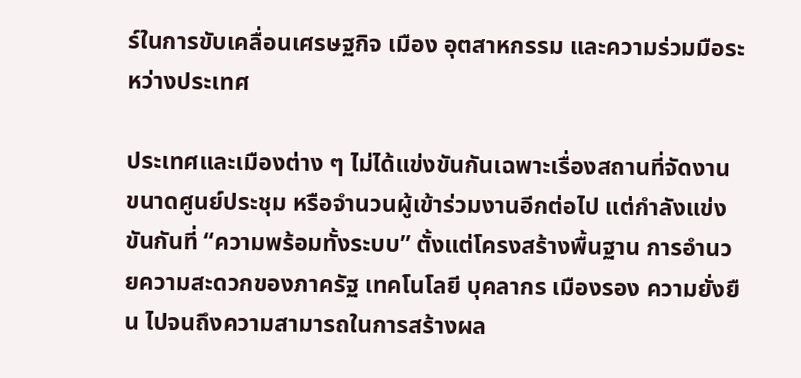ร์ในการขับเคลื่อนเศรษฐกิจ เมือง อุตสาหกรรม และความร่วมมือระหว่างประเทศ

ประเทศและเมืองต่าง ๆ ไม่ได้แข่งขันกันเฉพาะเรื่องสถานที่จัดงาน ขนาดศูนย์ประชุม หรือจำนวนผู้เข้าร่วมงานอีกต่อไป แต่กำลังแข่งขันกันที่ “ความพร้อมทั้งระบบ” ตั้งแต่โครงสร้างพื้นฐาน การอำนวยความสะดวกของภาครัฐ เทคโนโลยี บุคลากร เมืองรอง ความยั่งยืน ไปจนถึงความสามารถในการสร้างผล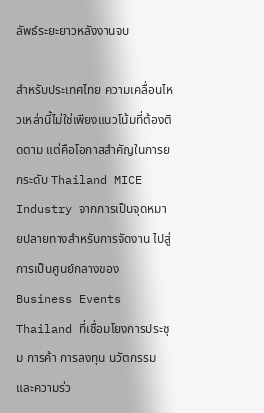ลัพธ์ระยะยาวหลังงานจบ

สำหรับประเทศไทย ความเคลื่อนไหวเหล่านี้ไม่ใช่เพียงแนวโน้มที่ต้องติดตาม แต่คือโอกาสสำคัญในการยกระดับ Thailand MICE Industry จากการเป็นจุดหมายปลายทางสำหรับการจัดงาน ไปสู่การเป็นศูนย์กลางของ Business Events Thailand ที่เชื่อมโยงการประชุม การค้า การลงทุน นวัตกรรม และความร่ว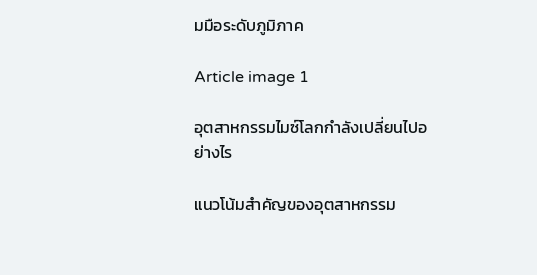มมือระดับภูมิภาค

Article image 1

อุตสาหกรรมไมซ์โลกกำลังเปลี่ยนไปอย่างไร

แนวโน้มสำคัญของอุตสาหกรรม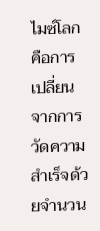ไมซ์โลก คือการเปลี่ยนจากการวัดความสำเร็จด้วยจำนวน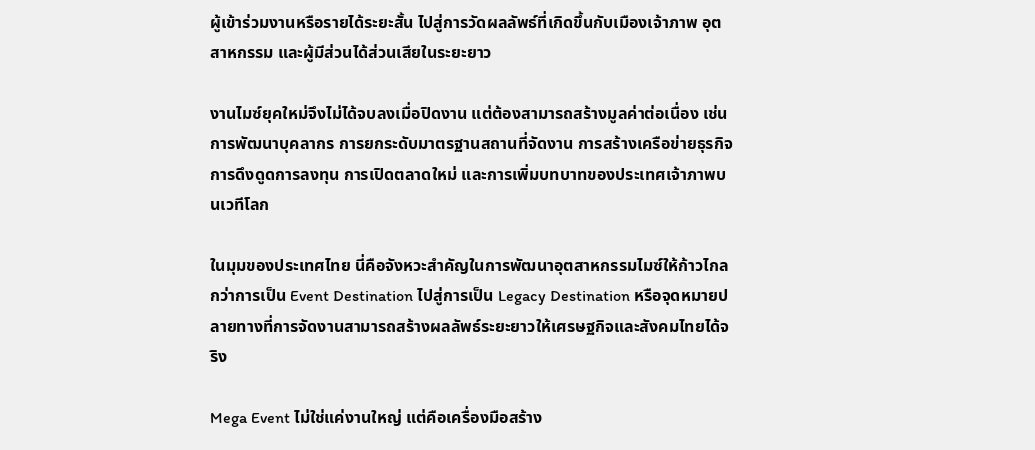ผู้เข้าร่วมงานหรือรายได้ระยะสั้น ไปสู่การวัดผลลัพธ์ที่เกิดขึ้นกับเมืองเจ้าภาพ อุตสาหกรรม และผู้มีส่วนได้ส่วนเสียในระยะยาว

งานไมซ์ยุคใหม่จึงไม่ได้จบลงเมื่อปิดงาน แต่ต้องสามารถสร้างมูลค่าต่อเนื่อง เช่น การพัฒนาบุคลากร การยกระดับมาตรฐานสถานที่จัดงาน การสร้างเครือข่ายธุรกิจ การดึงดูดการลงทุน การเปิดตลาดใหม่ และการเพิ่มบทบาทของประเทศเจ้าภาพบนเวทีโลก

ในมุมของประเทศไทย นี่คือจังหวะสำคัญในการพัฒนาอุตสาหกรรมไมซ์ให้ก้าวไกลกว่าการเป็น Event Destination ไปสู่การเป็น Legacy Destination หรือจุดหมายปลายทางที่การจัดงานสามารถสร้างผลลัพธ์ระยะยาวให้เศรษฐกิจและสังคมไทยได้จริง

Mega Event ไม่ใช่แค่งานใหญ่ แต่คือเครื่องมือสร้าง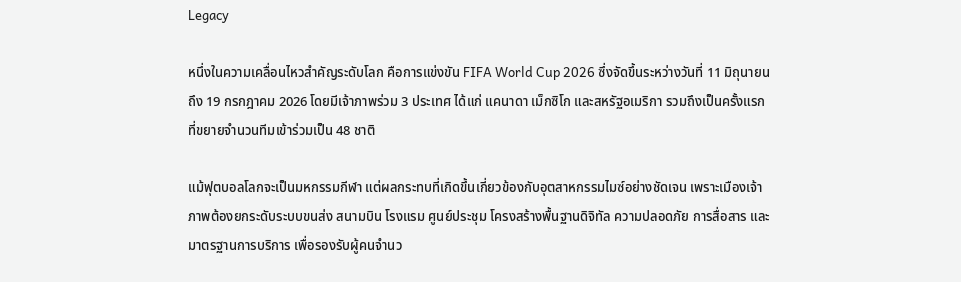Legacy

หนึ่งในความเคลื่อนไหวสำคัญระดับโลก คือการแข่งขัน FIFA World Cup 2026 ซึ่งจัดขึ้นระหว่างวันที่ 11 มิถุนายน ถึง 19 กรกฎาคม 2026 โดยมีเจ้าภาพร่วม 3 ประเทศ ได้แก่ แคนาดา เม็กซิโก และสหรัฐอเมริกา รวมถึงเป็นครั้งแรกที่ขยายจำนวนทีมเข้าร่วมเป็น 48 ชาติ

แม้ฟุตบอลโลกจะเป็นมหกรรมกีฬา แต่ผลกระทบที่เกิดขึ้นเกี่ยวข้องกับอุตสาหกรรมไมซ์อย่างชัดเจน เพราะเมืองเจ้าภาพต้องยกระดับระบบขนส่ง สนามบิน โรงแรม ศูนย์ประชุม โครงสร้างพื้นฐานดิจิทัล ความปลอดภัย การสื่อสาร และมาตรฐานการบริการ เพื่อรองรับผู้คนจำนว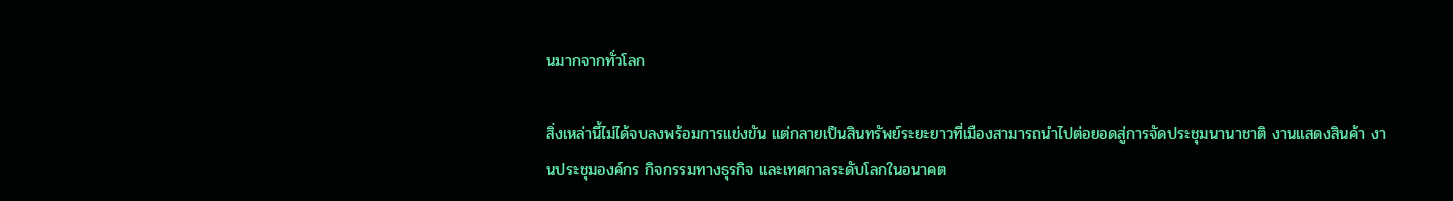นมากจากทั่วโลก

สิ่งเหล่านี้ไม่ได้จบลงพร้อมการแข่งขัน แต่กลายเป็นสินทรัพย์ระยะยาวที่เมืองสามารถนำไปต่อยอดสู่การจัดประชุมนานาชาติ งานแสดงสินค้า งานประชุมองค์กร กิจกรรมทางธุรกิจ และเทศกาลระดับโลกในอนาคต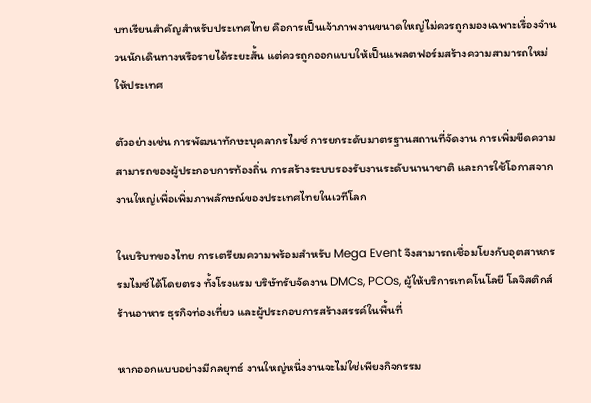บทเรียนสำคัญสำหรับประเทศไทย คือการเป็นเจ้าภาพงานขนาดใหญ่ไม่ควรถูกมองเฉพาะเรื่องจำนวนนักเดินทางหรือรายได้ระยะสั้น แต่ควรถูกออกแบบให้เป็นแพลตฟอร์มสร้างความสามารถใหม่ให้ประเทศ

ตัวอย่างเช่น การพัฒนาทักษะบุคลากรไมซ์ การยกระดับมาตรฐานสถานที่จัดงาน การเพิ่มขีดความสามารถของผู้ประกอบการท้องถิ่น การสร้างระบบรองรับงานระดับนานาชาติ และการใช้โอกาสจากงานใหญ่เพื่อเพิ่มภาพลักษณ์ของประเทศไทยในเวทีโลก

ในบริบทของไทย การเตรียมความพร้อมสำหรับ Mega Event จึงสามารถเชื่อมโยงกับอุตสาหกรรมไมซ์ได้โดยตรง ทั้งโรงแรม บริษัทรับจัดงาน DMCs, PCOs, ผู้ให้บริการเทคโนโลยี โลจิสติกส์ ร้านอาหาร ธุรกิจท่องเที่ยว และผู้ประกอบการสร้างสรรค์ในพื้นที่

หากออกแบบอย่างมีกลยุทธ์ งานใหญ่หนึ่งงานจะไม่ใช่เพียงกิจกรรม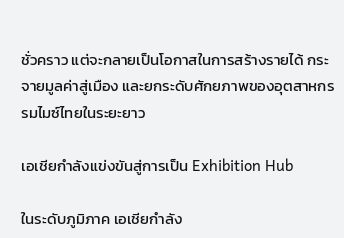ชั่วคราว แต่จะกลายเป็นโอกาสในการสร้างรายได้ กระจายมูลค่าสู่เมือง และยกระดับศักยภาพของอุตสาหกรรมไมซ์ไทยในระยะยาว

เอเชียกำลังแข่งขันสู่การเป็น Exhibition Hub

ในระดับภูมิภาค เอเชียกำลัง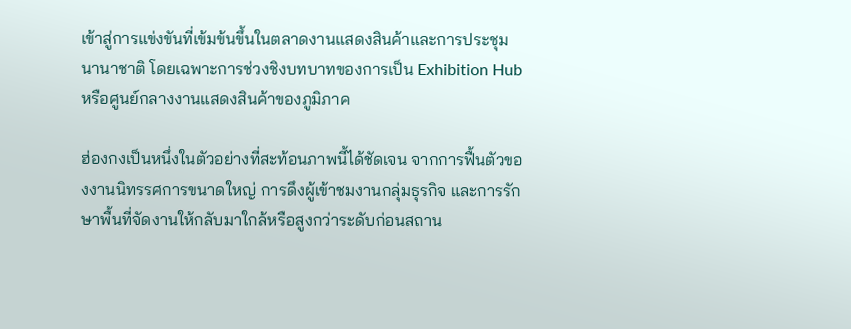เข้าสู่การแข่งขันที่เข้มข้นขึ้นในตลาดงานแสดงสินค้าและการประชุมนานาชาติ โดยเฉพาะการช่วงชิงบทบาทของการเป็น Exhibition Hub หรือศูนย์กลางงานแสดงสินค้าของภูมิภาค

ฮ่องกงเป็นหนึ่งในตัวอย่างที่สะท้อนภาพนี้ได้ชัดเจน จากการฟื้นตัวของงานนิทรรศการขนาดใหญ่ การดึงผู้เข้าชมงานกลุ่มธุรกิจ และการรักษาพื้นที่จัดงานให้กลับมาใกล้หรือสูงกว่าระดับก่อนสถาน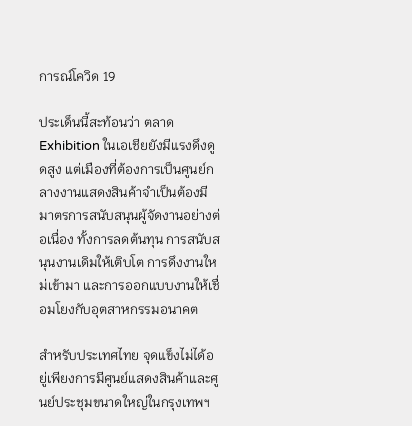การณ์โควิด 19

ประเด็นนี้สะท้อนว่า ตลาด Exhibition ในเอเชียยังมีแรงดึงดูดสูง แต่เมืองที่ต้องการเป็นศูนย์กลางงานแสดงสินค้าจำเป็นต้องมีมาตรการสนับสนุนผู้จัดงานอย่างต่อเนื่อง ทั้งการลดต้นทุน การสนับสนุนงานเดิมให้เติบโต การดึงงานใหม่เข้ามา และการออกแบบงานให้เชื่อมโยงกับอุตสาหกรรมอนาคต

สำหรับประเทศไทย จุดแข็งไม่ได้อยู่เพียงการมีศูนย์แสดงสินค้าและศูนย์ประชุมขนาดใหญ่ในกรุงเทพฯ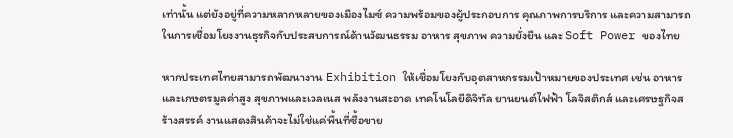เท่านั้น แต่ยังอยู่ที่ความหลากหลายของเมืองไมซ์ ความพร้อมของผู้ประกอบการ คุณภาพการบริการ และความสามารถในการเชื่อมโยงงานธุรกิจกับประสบการณ์ด้านวัฒนธรรม อาหาร สุขภาพ ความยั่งยืน และ Soft Power ของไทย

หากประเทศไทยสามารถพัฒนางาน Exhibition ให้เชื่อมโยงกับอุตสาหกรรมเป้าหมายของประเทศ เช่น อาหารและเกษตรมูลค่าสูง สุขภาพและเวลเนส พลังงานสะอาด เทคโนโลยีดิจิทัล ยานยนต์ไฟฟ้า โลจิสติกส์ และเศรษฐกิจสร้างสรรค์ งานแสดงสินค้าจะไม่ใช่แค่พื้นที่ซื้อขาย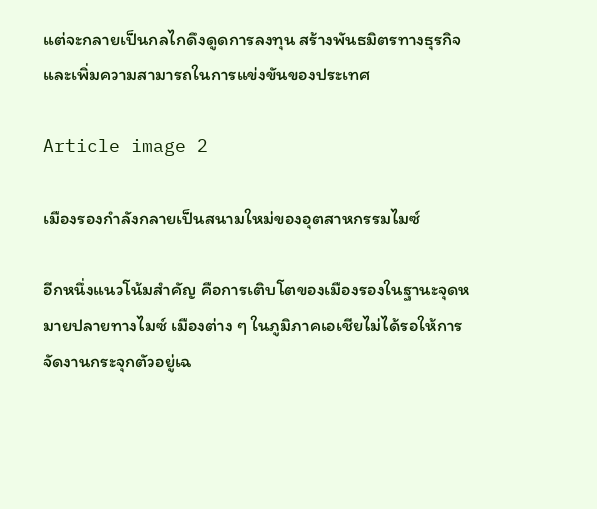แต่จะกลายเป็นกลไกดึงดูดการลงทุน สร้างพันธมิตรทางธุรกิจ และเพิ่มความสามารถในการแข่งขันของประเทศ

Article image 2

เมืองรองกำลังกลายเป็นสนามใหม่ของอุตสาหกรรมไมซ์

อีกหนึ่งแนวโน้มสำคัญ คือการเติบโตของเมืองรองในฐานะจุดหมายปลายทางไมซ์ เมืองต่าง ๆ ในภูมิภาคเอเชียไม่ได้รอให้การจัดงานกระจุกตัวอยู่เฉ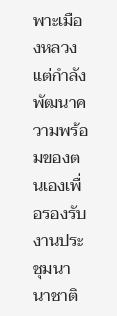พาะเมืองหลวง แต่กำลังพัฒนาความพร้อมของตนเองเพื่อรองรับงานประชุมนานาชาติ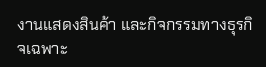งานแสดงสินค้า และกิจกรรมทางธุรกิจเฉพาะ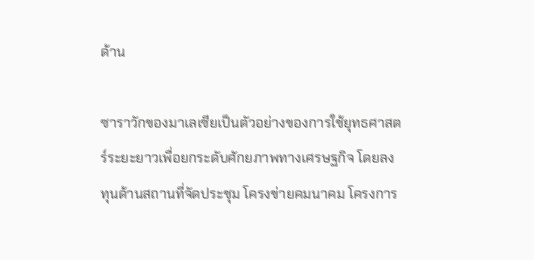ด้าน

ซาราวักของมาเลเซียเป็นตัวอย่างของการใช้ยุทธศาสตร์ระยะยาวเพื่อยกระดับศักยภาพทางเศรษฐกิจ โดยลงทุนด้านสถานที่จัดประชุม โครงข่ายคมนาคม โครงการ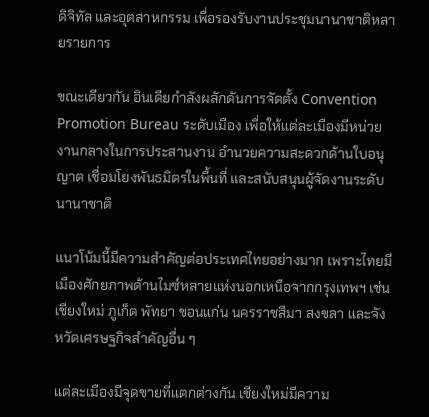ดิจิทัล และอุตสาหกรรม เพื่อรองรับงานประชุมนานาชาติหลายรายการ

ขณะเดียวกัน อินเดียกำลังผลักดันการจัดตั้ง Convention Promotion Bureau ระดับเมือง เพื่อให้แต่ละเมืองมีหน่วยงานกลางในการประสานงาน อำนวยความสะดวกด้านใบอนุญาต เชื่อมโยงพันธมิตรในพื้นที่ และสนับสนุนผู้จัดงานระดับนานาชาติ

แนวโน้มนี้มีความสำคัญต่อประเทศไทยอย่างมาก เพราะไทยมีเมืองศักยภาพด้านไมซ์หลายแห่งนอกเหนือจากกรุงเทพฯ เช่น เชียงใหม่ ภูเก็ต พัทยา ขอนแก่น นครราชสีมา สงขลา และจังหวัดเศรษฐกิจสำคัญอื่น ๆ

แต่ละเมืองมีจุดขายที่แตกต่างกัน เชียงใหม่มีความ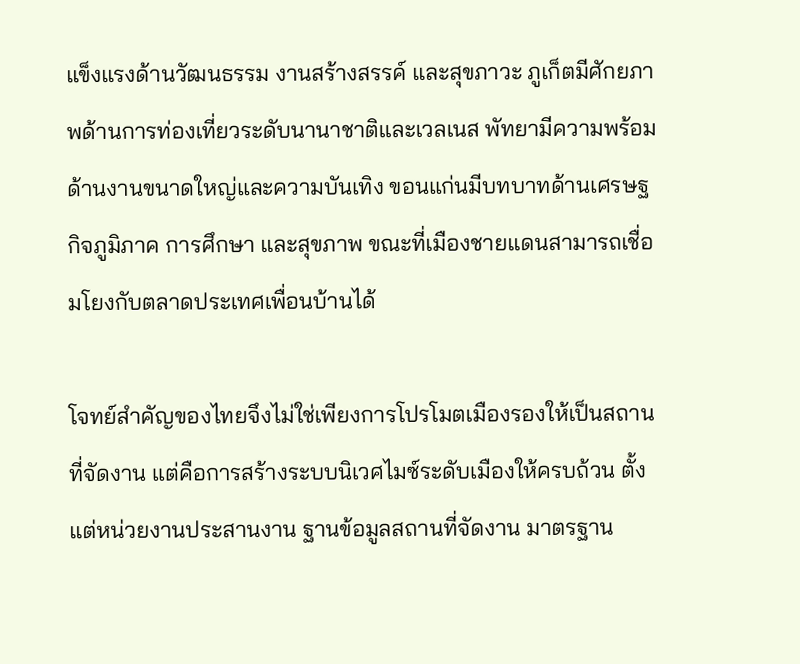แข็งแรงด้านวัฒนธรรม งานสร้างสรรค์ และสุขภาวะ ภูเก็ตมีศักยภาพด้านการท่องเที่ยวระดับนานาชาติและเวลเนส พัทยามีความพร้อมด้านงานขนาดใหญ่และความบันเทิง ขอนแก่นมีบทบาทด้านเศรษฐกิจภูมิภาค การศึกษา และสุขภาพ ขณะที่เมืองชายแดนสามารถเชื่อมโยงกับตลาดประเทศเพื่อนบ้านได้

โจทย์สำคัญของไทยจึงไม่ใช่เพียงการโปรโมตเมืองรองให้เป็นสถานที่จัดงาน แต่คือการสร้างระบบนิเวศไมซ์ระดับเมืองให้ครบถ้วน ตั้งแต่หน่วยงานประสานงาน ฐานข้อมูลสถานที่จัดงาน มาตรฐาน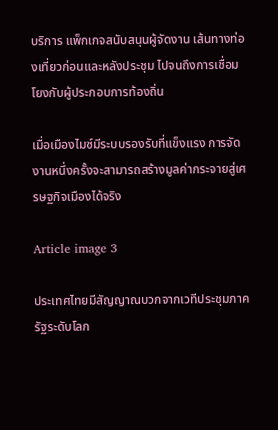บริการ แพ็กเกจสนับสนุนผู้จัดงาน เส้นทางท่องเที่ยวก่อนและหลังประชุม ไปจนถึงการเชื่อมโยงกับผู้ประกอบการท้องถิ่น

เมื่อเมืองไมซ์มีระบบรองรับที่แข็งแรง การจัดงานหนึ่งครั้งจะสามารถสร้างมูลค่ากระจายสู่เศรษฐกิจเมืองได้จริง

Article image 3

ประเทศไทยมีสัญญาณบวกจากเวทีประชุมภาครัฐระดับโลก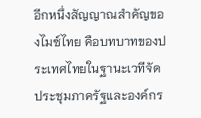อีกหนึ่งสัญญาณสำคัญของไมซ์ไทย คือบทบาทของประเทศไทยในฐานะเวทีจัดประชุมภาครัฐและองค์กร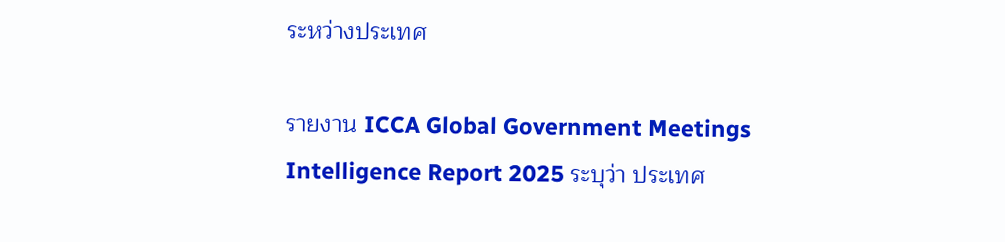ระหว่างประเทศ

รายงาน ICCA Global Government Meetings Intelligence Report 2025 ระบุว่า ประเทศ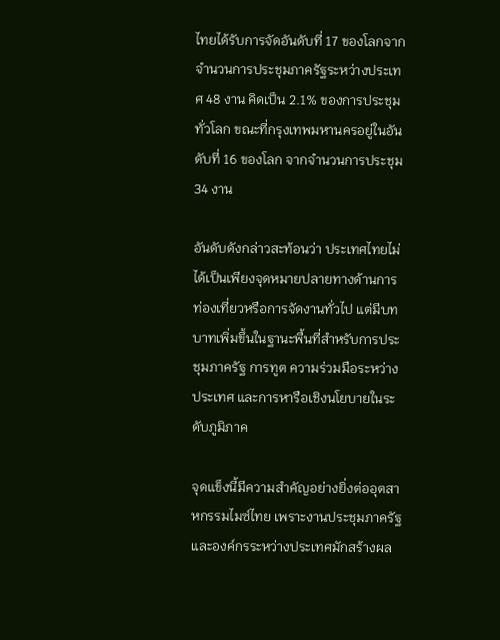ไทยได้รับการจัดอันดับที่ 17 ของโลกจากจำนวนการประชุมภาครัฐระหว่างประเทศ 48 งาน คิดเป็น 2.1% ของการประชุมทั่วโลก ขณะที่กรุงเทพมหานครอยู่ในอันดับที่ 16 ของโลก จากจำนวนการประชุม 34 งาน

อันดับดังกล่าวสะท้อนว่า ประเทศไทยไม่ได้เป็นเพียงจุดหมายปลายทางด้านการท่องเที่ยวหรือการจัดงานทั่วไป แต่มีบทบาทเพิ่มขึ้นในฐานะพื้นที่สำหรับการประชุมภาครัฐ การทูต ความร่วมมือระหว่างประเทศ และการหารือเชิงนโยบายในระดับภูมิภาค

จุดแข็งนี้มีความสำคัญอย่างยิ่งต่ออุตสาหกรรมไมซ์ไทย เพราะงานประชุมภาครัฐและองค์กรระหว่างประเทศมักสร้างผล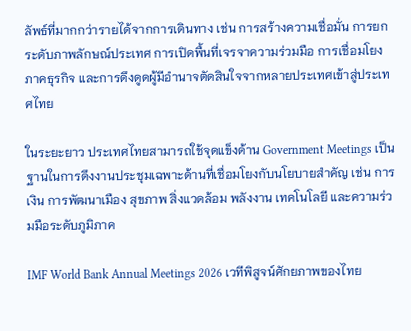ลัพธ์ที่มากกว่ารายได้จากการเดินทาง เช่น การสร้างความเชื่อมั่น การยกระดับภาพลักษณ์ประเทศ การเปิดพื้นที่เจรจาความร่วมมือ การเชื่อมโยงภาคธุรกิจ และการดึงดูดผู้มีอำนาจตัดสินใจจากหลายประเทศเข้าสู่ประเทศไทย

ในระยะยาว ประเทศไทยสามารถใช้จุดแข็งด้าน Government Meetings เป็นฐานในการดึงงานประชุมเฉพาะด้านที่เชื่อมโยงกับนโยบายสำคัญ เช่น การเงิน การพัฒนาเมือง สุขภาพ สิ่งแวดล้อม พลังงาน เทคโนโลยี และความร่วมมือระดับภูมิภาค

IMF World Bank Annual Meetings 2026 เวทีพิสูจน์ศักยภาพของไทย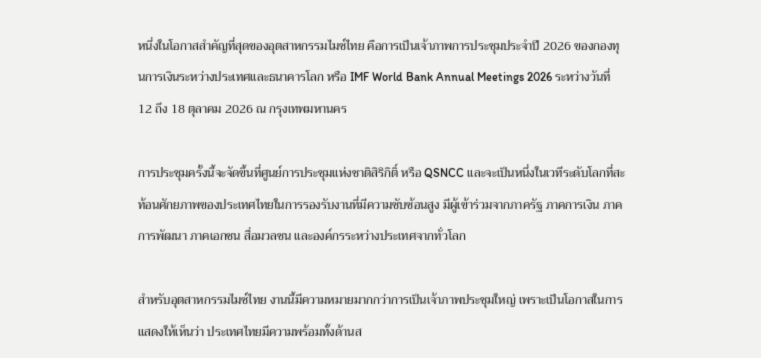หนึ่งในโอกาสสำคัญที่สุดของอุตสาหกรรมไมซ์ไทย คือการเป็นเจ้าภาพการประชุมประจำปี 2026 ของกองทุนการเงินระหว่างประเทศและธนาคารโลก หรือ IMF World Bank Annual Meetings 2026 ระหว่างวันที่ 12 ถึง 18 ตุลาคม 2026 ณ กรุงเทพมหานคร

การประชุมครั้งนี้จะจัดขึ้นที่ศูนย์การประชุมแห่งชาติสิริกิติ์ หรือ QSNCC และจะเป็นหนึ่งในเวทีระดับโลกที่สะท้อนศักยภาพของประเทศไทยในการรองรับงานที่มีความซับซ้อนสูง มีผู้เข้าร่วมจากภาครัฐ ภาคการเงิน ภาคการพัฒนา ภาคเอกชน สื่อมวลชน และองค์กรระหว่างประเทศจากทั่วโลก

สำหรับอุตสาหกรรมไมซ์ไทย งานนี้มีความหมายมากกว่าการเป็นเจ้าภาพประชุมใหญ่ เพราะเป็นโอกาสในการแสดงให้เห็นว่า ประเทศไทยมีความพร้อมทั้งด้านส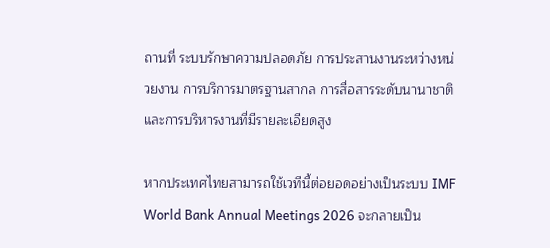ถานที่ ระบบรักษาความปลอดภัย การประสานงานระหว่างหน่วยงาน การบริการมาตรฐานสากล การสื่อสารระดับนานาชาติ และการบริหารงานที่มีรายละเอียดสูง

หากประเทศไทยสามารถใช้เวทีนี้ต่อยอดอย่างเป็นระบบ IMF World Bank Annual Meetings 2026 จะกลายเป็น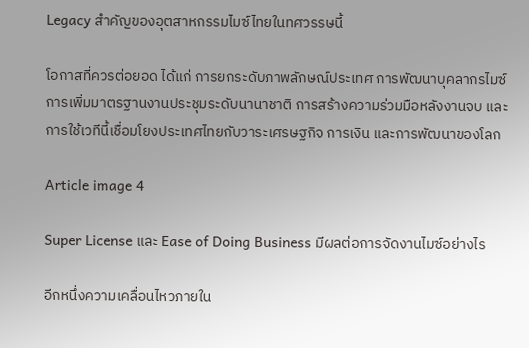Legacy สำคัญของอุตสาหกรรมไมซ์ไทยในทศวรรษนี้

โอกาสที่ควรต่อยอด ได้แก่ การยกระดับภาพลักษณ์ประเทศ การพัฒนาบุคลากรไมซ์ การเพิ่มมาตรฐานงานประชุมระดับนานาชาติ การสร้างความร่วมมือหลังงานจบ และการใช้เวทีนี้เชื่อมโยงประเทศไทยกับวาระเศรษฐกิจ การเงิน และการพัฒนาของโลก

Article image 4

Super License และ Ease of Doing Business มีผลต่อการจัดงานไมซ์อย่างไร

อีกหนึ่งความเคลื่อนไหวภายใน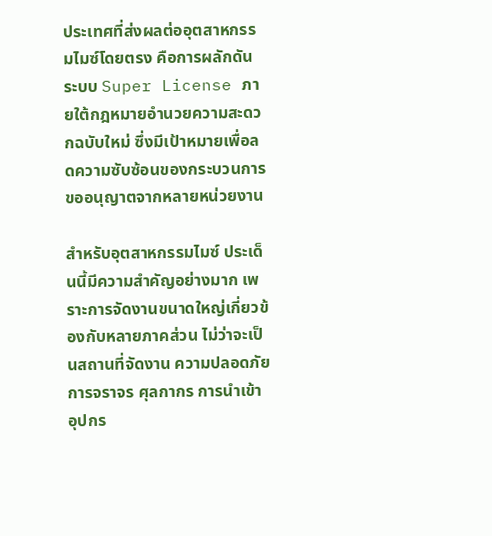ประเทศที่ส่งผลต่ออุตสาหกรรมไมซ์โดยตรง คือการผลักดันระบบ Super License ภายใต้กฎหมายอำนวยความสะดวกฉบับใหม่ ซึ่งมีเป้าหมายเพื่อลดความซับซ้อนของกระบวนการขออนุญาตจากหลายหน่วยงาน

สำหรับอุตสาหกรรมไมซ์ ประเด็นนี้มีความสำคัญอย่างมาก เพราะการจัดงานขนาดใหญ่เกี่ยวข้องกับหลายภาคส่วน ไม่ว่าจะเป็นสถานที่จัดงาน ความปลอดภัย การจราจร ศุลกากร การนำเข้าอุปกร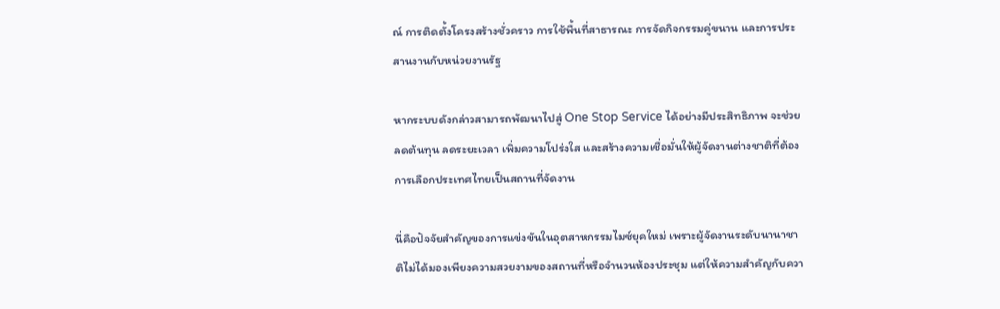ณ์ การติดตั้งโครงสร้างชั่วคราว การใช้พื้นที่สาธารณะ การจัดกิจกรรมคู่ขนาน และการประสานงานกับหน่วยงานรัฐ

หากระบบดังกล่าวสามารถพัฒนาไปสู่ One Stop Service ได้อย่างมีประสิทธิภาพ จะช่วยลดต้นทุน ลดระยะเวลา เพิ่มความโปร่งใส และสร้างความเชื่อมั่นให้ผู้จัดงานต่างชาติที่ต้องการเลือกประเทศไทยเป็นสถานที่จัดงาน

นี่คือปัจจัยสำคัญของการแข่งขันในอุตสาหกรรมไมซ์ยุคใหม่ เพราะผู้จัดงานระดับนานาชาติไม่ได้มองเพียงความสวยงามของสถานที่หรือจำนวนห้องประชุม แต่ให้ความสำคัญกับควา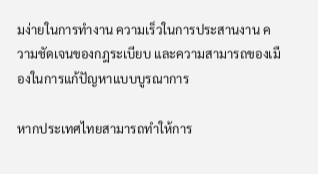มง่ายในการทำงาน ความเร็วในการประสานงาน ความชัดเจนของกฎระเบียบ และความสามารถของเมืองในการแก้ปัญหาแบบบูรณาการ

หากประเทศไทยสามารถทำให้การ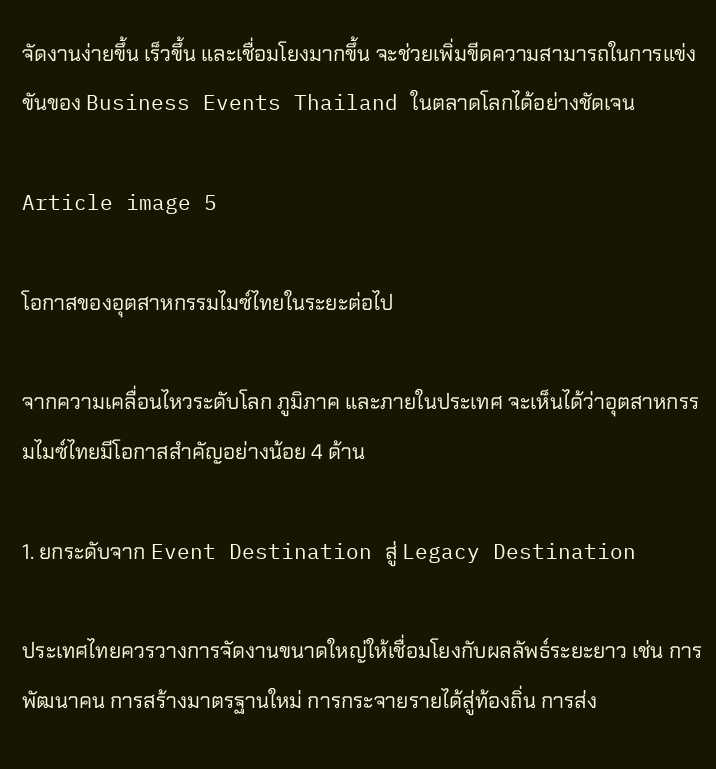จัดงานง่ายขึ้น เร็วขึ้น และเชื่อมโยงมากขึ้น จะช่วยเพิ่มขีดความสามารถในการแข่งขันของ Business Events Thailand ในตลาดโลกได้อย่างชัดเจน

Article image 5

โอกาสของอุตสาหกรรมไมซ์ไทยในระยะต่อไป

จากความเคลื่อนไหวระดับโลก ภูมิภาค และภายในประเทศ จะเห็นได้ว่าอุตสาหกรรมไมซ์ไทยมีโอกาสสำคัญอย่างน้อย 4 ด้าน

1. ยกระดับจาก Event Destination สู่ Legacy Destination

ประเทศไทยควรวางการจัดงานขนาดใหญ่ให้เชื่อมโยงกับผลลัพธ์ระยะยาว เช่น การพัฒนาคน การสร้างมาตรฐานใหม่ การกระจายรายได้สู่ท้องถิ่น การส่ง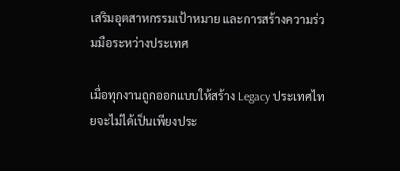เสริมอุตสาหกรรมเป้าหมาย และการสร้างความร่วมมือระหว่างประเทศ

เมื่อทุกงานถูกออกแบบให้สร้าง Legacy ประเทศไทยจะไม่ได้เป็นเพียงประ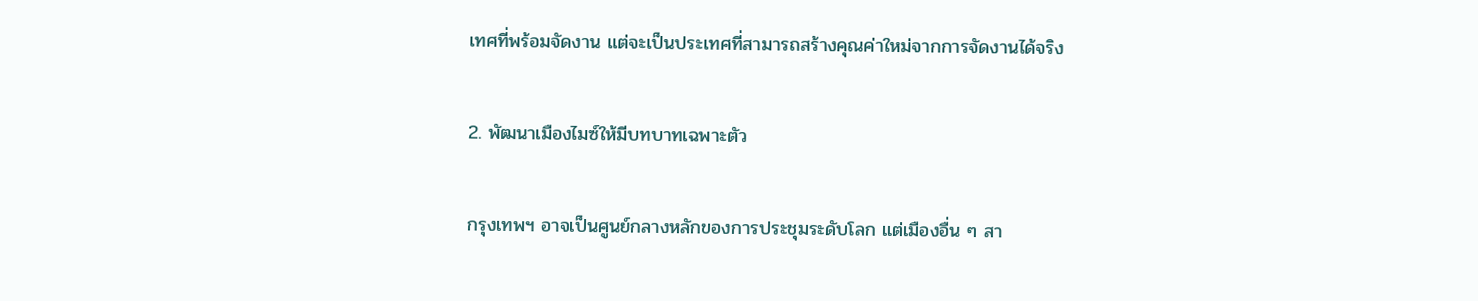เทศที่พร้อมจัดงาน แต่จะเป็นประเทศที่สามารถสร้างคุณค่าใหม่จากการจัดงานได้จริง

2. พัฒนาเมืองไมซ์ให้มีบทบาทเฉพาะตัว

กรุงเทพฯ อาจเป็นศูนย์กลางหลักของการประชุมระดับโลก แต่เมืองอื่น ๆ สา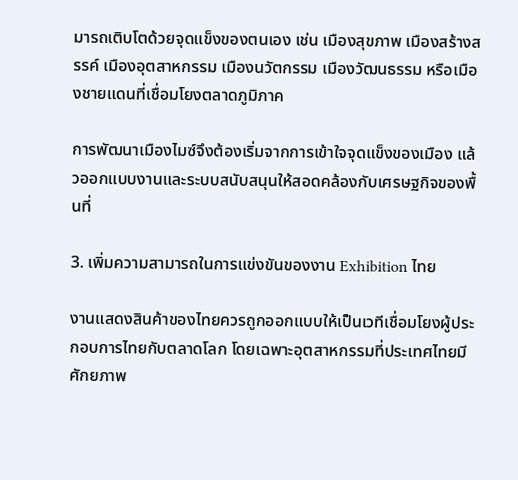มารถเติบโตด้วยจุดแข็งของตนเอง เช่น เมืองสุขภาพ เมืองสร้างสรรค์ เมืองอุตสาหกรรม เมืองนวัตกรรม เมืองวัฒนธรรม หรือเมืองชายแดนที่เชื่อมโยงตลาดภูมิภาค

การพัฒนาเมืองไมซ์จึงต้องเริ่มจากการเข้าใจจุดแข็งของเมือง แล้วออกแบบงานและระบบสนับสนุนให้สอดคล้องกับเศรษฐกิจของพื้นที่

3. เพิ่มความสามารถในการแข่งขันของงาน Exhibition ไทย

งานแสดงสินค้าของไทยควรถูกออกแบบให้เป็นเวทีเชื่อมโยงผู้ประกอบการไทยกับตลาดโลก โดยเฉพาะอุตสาหกรรมที่ประเทศไทยมีศักยภาพ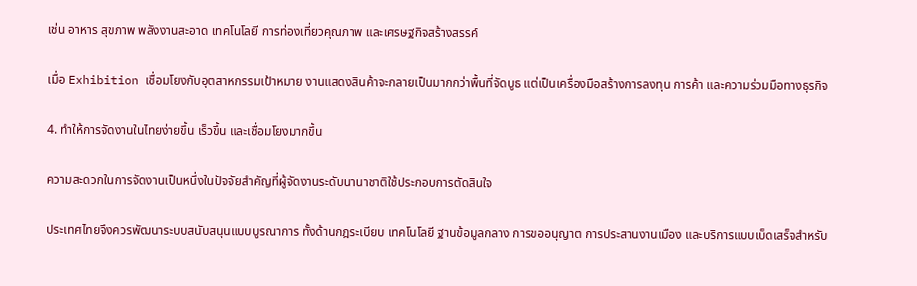เช่น อาหาร สุขภาพ พลังงานสะอาด เทคโนโลยี การท่องเที่ยวคุณภาพ และเศรษฐกิจสร้างสรรค์

เมื่อ Exhibition เชื่อมโยงกับอุตสาหกรรมเป้าหมาย งานแสดงสินค้าจะกลายเป็นมากกว่าพื้นที่จัดบูธ แต่เป็นเครื่องมือสร้างการลงทุน การค้า และความร่วมมือทางธุรกิจ

4. ทำให้การจัดงานในไทยง่ายขึ้น เร็วขึ้น และเชื่อมโยงมากขึ้น

ความสะดวกในการจัดงานเป็นหนึ่งในปัจจัยสำคัญที่ผู้จัดงานระดับนานาชาติใช้ประกอบการตัดสินใจ

ประเทศไทยจึงควรพัฒนาระบบสนับสนุนแบบบูรณาการ ทั้งด้านกฎระเบียบ เทคโนโลยี ฐานข้อมูลกลาง การขออนุญาต การประสานงานเมือง และบริการแบบเบ็ดเสร็จสำหรับ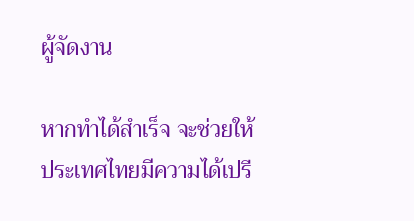ผู้จัดงาน

หากทำได้สำเร็จ จะช่วยให้ประเทศไทยมีความได้เปรี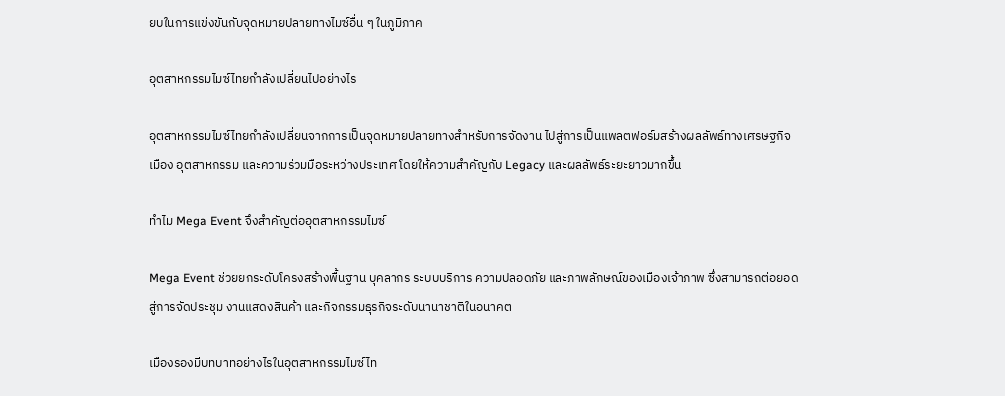ยบในการแข่งขันกับจุดหมายปลายทางไมซ์อื่น ๆ ในภูมิภาค

อุตสาหกรรมไมซ์ไทยกำลังเปลี่ยนไปอย่างไร

อุตสาหกรรมไมซ์ไทยกำลังเปลี่ยนจากการเป็นจุดหมายปลายทางสำหรับการจัดงาน ไปสู่การเป็นแพลตฟอร์มสร้างผลลัพธ์ทางเศรษฐกิจ เมือง อุตสาหกรรม และความร่วมมือระหว่างประเทศ โดยให้ความสำคัญกับ Legacy และผลลัพธ์ระยะยาวมากขึ้น

ทำไม Mega Event จึงสำคัญต่ออุตสาหกรรมไมซ์

Mega Event ช่วยยกระดับโครงสร้างพื้นฐาน บุคลากร ระบบบริการ ความปลอดภัย และภาพลักษณ์ของเมืองเจ้าภาพ ซึ่งสามารถต่อยอดสู่การจัดประชุม งานแสดงสินค้า และกิจกรรมธุรกิจระดับนานาชาติในอนาคต

เมืองรองมีบทบาทอย่างไรในอุตสาหกรรมไมซ์ไท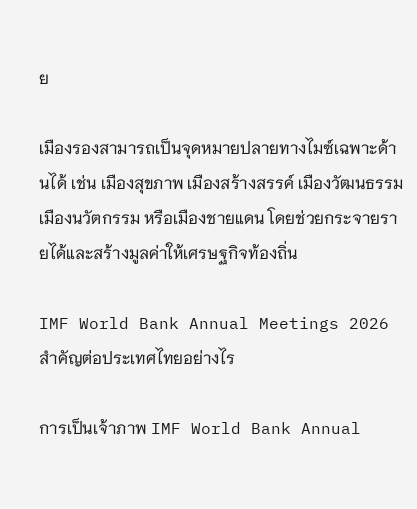ย

เมืองรองสามารถเป็นจุดหมายปลายทางไมซ์เฉพาะด้านได้ เช่น เมืองสุขภาพ เมืองสร้างสรรค์ เมืองวัฒนธรรม เมืองนวัตกรรม หรือเมืองชายแดน โดยช่วยกระจายรายได้และสร้างมูลค่าให้เศรษฐกิจท้องถิ่น

IMF World Bank Annual Meetings 2026 สำคัญต่อประเทศไทยอย่างไร

การเป็นเจ้าภาพ IMF World Bank Annual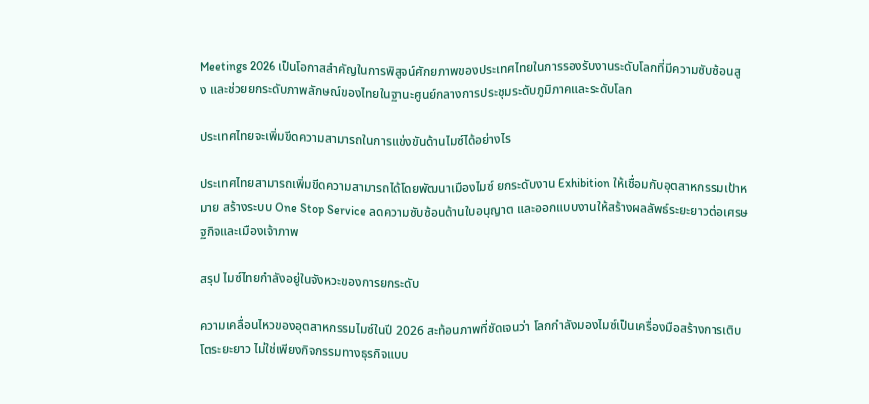Meetings 2026 เป็นโอกาสสำคัญในการพิสูจน์ศักยภาพของประเทศไทยในการรองรับงานระดับโลกที่มีความซับซ้อนสูง และช่วยยกระดับภาพลักษณ์ของไทยในฐานะศูนย์กลางการประชุมระดับภูมิภาคและระดับโลก

ประเทศไทยจะเพิ่มขีดความสามารถในการแข่งขันด้านไมซ์ได้อย่างไร

ประเทศไทยสามารถเพิ่มขีดความสามารถได้โดยพัฒนาเมืองไมซ์ ยกระดับงาน Exhibition ให้เชื่อมกับอุตสาหกรรมเป้าหมาย สร้างระบบ One Stop Service ลดความซับซ้อนด้านใบอนุญาต และออกแบบงานให้สร้างผลลัพธ์ระยะยาวต่อเศรษฐกิจและเมืองเจ้าภาพ

สรุป ไมซ์ไทยกำลังอยู่ในจังหวะของการยกระดับ

ความเคลื่อนไหวของอุตสาหกรรมไมซ์ในปี 2026 สะท้อนภาพที่ชัดเจนว่า โลกกำลังมองไมซ์เป็นเครื่องมือสร้างการเติบโตระยะยาว ไม่ใช่เพียงกิจกรรมทางธุรกิจแบบ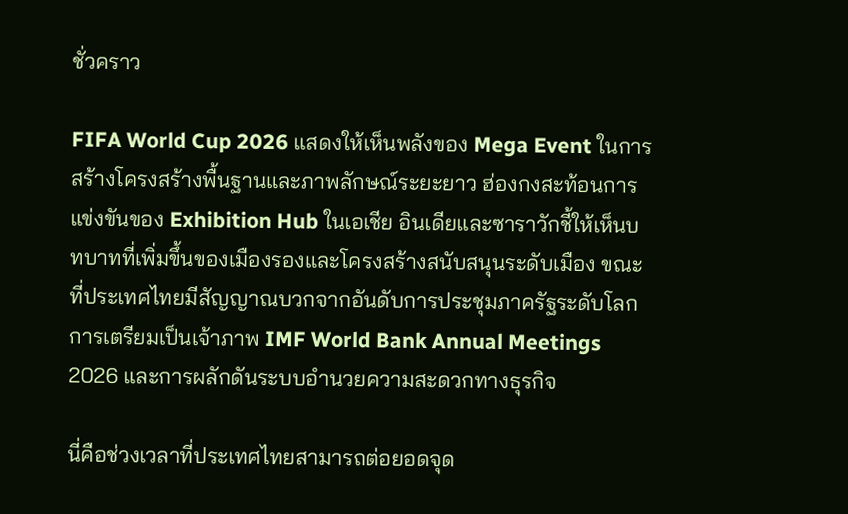ชั่วคราว

FIFA World Cup 2026 แสดงให้เห็นพลังของ Mega Event ในการสร้างโครงสร้างพื้นฐานและภาพลักษณ์ระยะยาว ฮ่องกงสะท้อนการแข่งขันของ Exhibition Hub ในเอเชีย อินเดียและซาราวักชี้ให้เห็นบทบาทที่เพิ่มขึ้นของเมืองรองและโครงสร้างสนับสนุนระดับเมือง ขณะที่ประเทศไทยมีสัญญาณบวกจากอันดับการประชุมภาครัฐระดับโลก การเตรียมเป็นเจ้าภาพ IMF World Bank Annual Meetings 2026 และการผลักดันระบบอำนวยความสะดวกทางธุรกิจ

นี่คือช่วงเวลาที่ประเทศไทยสามารถต่อยอดจุด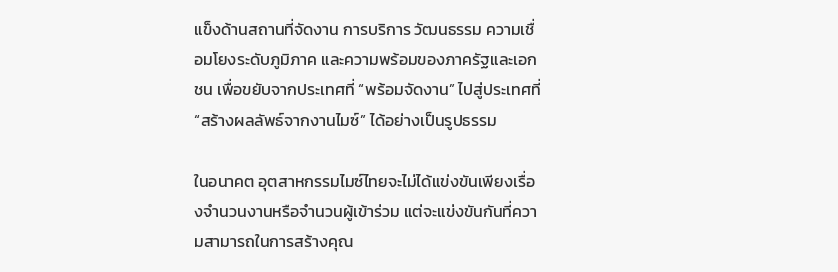แข็งด้านสถานที่จัดงาน การบริการ วัฒนธรรม ความเชื่อมโยงระดับภูมิภาค และความพร้อมของภาครัฐและเอกชน เพื่อขยับจากประเทศที่ “พร้อมจัดงาน” ไปสู่ประเทศที่ “สร้างผลลัพธ์จากงานไมซ์” ได้อย่างเป็นรูปธรรม

ในอนาคต อุตสาหกรรมไมซ์ไทยจะไม่ได้แข่งขันเพียงเรื่องจำนวนงานหรือจำนวนผู้เข้าร่วม แต่จะแข่งขันกันที่ความสามารถในการสร้างคุณ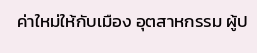ค่าใหม่ให้กับเมือง อุตสาหกรรม ผู้ป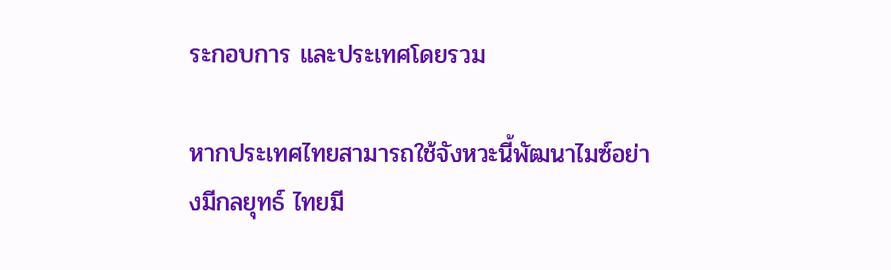ระกอบการ และประเทศโดยรวม

หากประเทศไทยสามารถใช้จังหวะนี้พัฒนาไมซ์อย่างมีกลยุทธ์ ไทยมี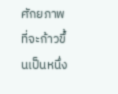ศักยภาพที่จะก้าวขึ้นเป็นหนึ่ง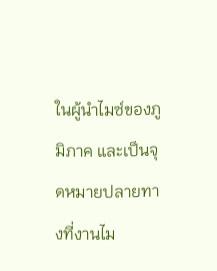ในผู้นำไมซ์ของภูมิภาค และเป็นจุดหมายปลายทางที่งานไม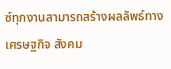ซ์ทุกงานสามารถสร้างผลลัพธ์ทางเศรษฐกิจ สังคม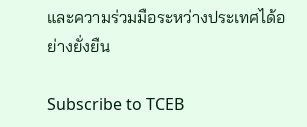และความร่วมมือระหว่างประเทศได้อย่างยั่งยืน

Subscribe to TCEB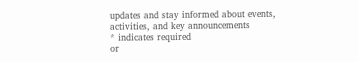updates and stay informed about events, activities, and key announcements
* indicates required
or